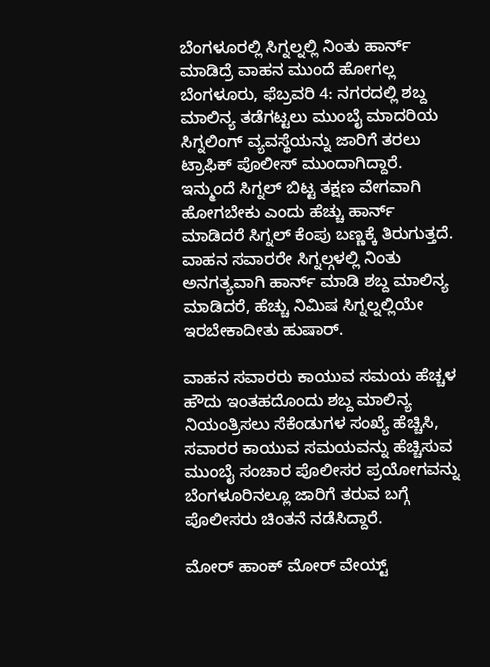ಬೆಂಗಳೂರಲ್ಲಿ ಸಿಗ್ನಲ್ನಲ್ಲಿ ನಿಂತು ಹಾರ್ನ್ ಮಾಡಿದ್ರೆ ವಾಹನ ಮುಂದೆ ಹೋಗಲ್ಲ
ಬೆಂಗಳೂರು, ಫೆಬ್ರವರಿ 4: ನಗರದಲ್ಲಿ ಶಬ್ದ ಮಾಲಿನ್ಯ ತಡೆಗಟ್ಟಲು ಮುಂಬೈ ಮಾದರಿಯ ಸಿಗ್ನಲಿಂಗ್ ವ್ಯವಸ್ಥೆಯನ್ನು ಜಾರಿಗೆ ತರಲು ಟ್ರಾಫಿಕ್ ಪೊಲೀಸ್ ಮುಂದಾಗಿದ್ದಾರೆ.
ಇನ್ಮುಂದೆ ಸಿಗ್ನಲ್ ಬಿಟ್ಟ ತಕ್ಷಣ ವೇಗವಾಗಿ ಹೋಗಬೇಕು ಎಂದು ಹೆಚ್ಚು ಹಾರ್ನ್ ಮಾಡಿದರೆ ಸಿಗ್ನಲ್ ಕೆಂಪು ಬಣ್ಣಕ್ಕೆ ತಿರುಗುತ್ತದೆ.
ವಾಹನ ಸವಾರರೇ ಸಿಗ್ನಲ್ಗಳಲ್ಲಿ ನಿಂತು ಅನಗತ್ಯವಾಗಿ ಹಾರ್ನ್ ಮಾಡಿ ಶಬ್ದ ಮಾಲಿನ್ಯ ಮಾಡಿದರೆ, ಹೆಚ್ಚು ನಿಮಿಷ ಸಿಗ್ನಲ್ನಲ್ಲಿಯೇ ಇರಬೇಕಾದೀತು ಹುಷಾರ್.

ವಾಹನ ಸವಾರರು ಕಾಯುವ ಸಮಯ ಹೆಚ್ಚಳ
ಹೌದು ಇಂತಹದೊಂದು ಶಬ್ದ ಮಾಲಿನ್ಯ ನಿಯಂತ್ರಿಸಲು ಸೆಕೆಂಡುಗಳ ಸಂಖ್ಯೆ ಹೆಚ್ಚಿಸಿ, ಸವಾರರ ಕಾಯುವ ಸಮಯವನ್ನು ಹೆಚ್ಚಿಸುವ ಮುಂಬೈ ಸಂಚಾರ ಪೊಲೀಸರ ಪ್ರಯೋಗವನ್ನು ಬೆಂಗಳೂರಿನಲ್ಲೂ ಜಾರಿಗೆ ತರುವ ಬಗ್ಗೆ ಪೊಲೀಸರು ಚಿಂತನೆ ನಡೆಸಿದ್ದಾರೆ.

ಮೋರ್ ಹಾಂಕ್ ಮೋರ್ ವೇಯ್ಟ್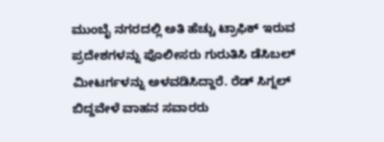ಮುಂಬೈ ನಗರದಲ್ಲಿ ಅತಿ ಹೆಚ್ಚು ಟ್ರಾಫಿಕ್ ಇರುವ ಪ್ರದೇಶಗಳನ್ನು ಪೊಲೀಸರು ಗುರುತಿಸಿ ಡೆಸಿಬಲ್ ಮೀಟರ್ಗಳನ್ನು ಅಳವಡಿಸಿದ್ದಾರೆ. ರೆಡ್ ಸಿಗ್ನಲ್ ಬಿದ್ದವೇಳೆ ವಾಹನ ಸವಾರರು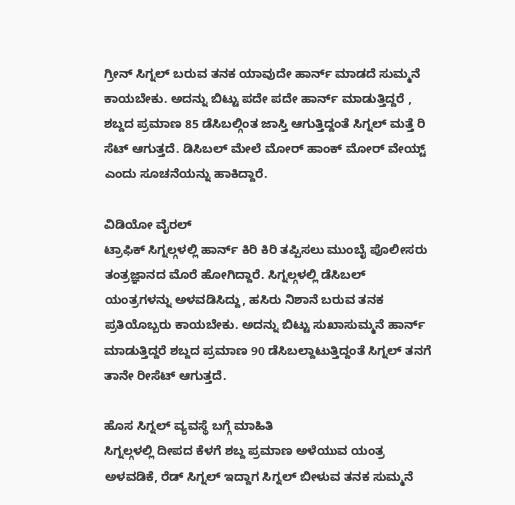ಗ್ರೀನ್ ಸಿಗ್ನಲ್ ಬರುವ ತನಕ ಯಾವುದೇ ಹಾರ್ನ್ ಮಾಡದೆ ಸುಮ್ಮನೆ ಕಾಯಬೇಕು. ಅದನ್ನು ಬಿಟ್ಟು ಪದೇ ಪದೇ ಹಾರ್ನ್ ಮಾಡುತ್ತಿದ್ದರೆ , ಶಬ್ದದ ಪ್ರಮಾಣ 85 ಡೆಸಿಬಲ್ಗಿಂತ ಜಾಸ್ತಿ ಆಗುತ್ತಿದ್ದಂತೆ ಸಿಗ್ನಲ್ ಮತ್ತೆ ರಿ ಸೆಟ್ ಆಗುತ್ತದೆ. ಡಿಸಿಬಲ್ ಮೇಲೆ ಮೋರ್ ಹಾಂಕ್ ಮೋರ್ ವೇಯ್ಟ್ ಎಂದು ಸೂಚನೆಯನ್ನು ಹಾಕಿದ್ದಾರೆ.

ವಿಡಿಯೋ ವೈರಲ್
ಟ್ರಾಫಿಕ್ ಸಿಗ್ನಲ್ಗಳಲ್ಲಿ ಹಾರ್ನ್ ಕಿರಿ ಕಿರಿ ತಪ್ಪಿಸಲು ಮುಂಬೈ ಪೊಲೀಸರು ತಂತ್ರಜ್ಞಾನದ ಮೊರೆ ಹೋಗಿದ್ದಾರೆ. ಸಿಗ್ನಲ್ಗಳಲ್ಲಿ ಡೆಸಿಬಲ್ ಯಂತ್ರಗಳನ್ನು ಅಳವಡಿಸಿದ್ದು, ಹಸಿರು ನಿಶಾನೆ ಬರುವ ತನಕ ಪ್ರತಿಯೊಬ್ಬರು ಕಾಯಬೇಕು. ಅದನ್ನು ಬಿಟ್ಟು ಸುಖಾಸುಮ್ಮನೆ ಹಾರ್ನ್ ಮಾಡುತ್ತಿದ್ದರೆ ಶಬ್ದದ ಪ್ರಮಾಣ 90 ಡೆಸಿಬಲ್ದಾಟುತ್ತಿದ್ದಂತೆ ಸಿಗ್ನಲ್ ತನಗೆ ತಾನೇ ರೀಸೆಟ್ ಆಗುತ್ತದೆ.

ಹೊಸ ಸಿಗ್ನಲ್ ವ್ಯವಸ್ಥೆ ಬಗ್ಗೆ ಮಾಹಿತಿ
ಸಿಗ್ನಲ್ಗಳಲ್ಲಿ ದೀಪದ ಕೆಳಗೆ ಶಬ್ದ ಪ್ರಮಾಣ ಅಳೆಯುವ ಯಂತ್ರ ಅಳವಡಿಕೆ, ರೆಡ್ ಸಿಗ್ನಲ್ ಇದ್ದಾಗ ಸಿಗ್ನಲ್ ಬೀಳುವ ತನಕ ಸುಮ್ಮನೆ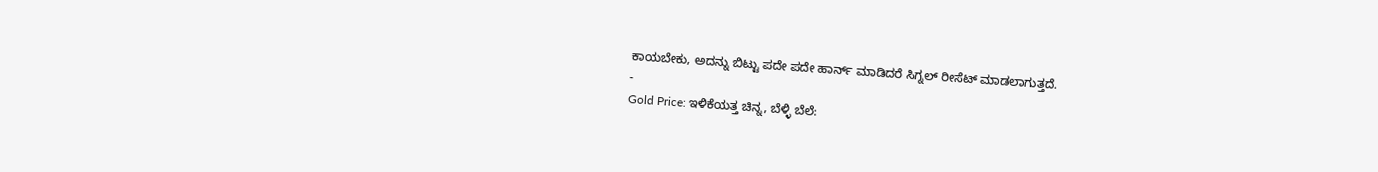ಕಾಯಬೇಕು, ಅದನ್ನು ಬಿಟ್ಟು ಪದೇ ಪದೇ ಹಾರ್ನ್ ಮಾಡಿದರೆ ಸಿಗ್ನಲ್ ರೀಸೆಟ್ ಮಾಡಲಾಗುತ್ತದೆ.
-
Gold Price: ಇಳಿಕೆಯತ್ತ ಚಿನ್ನ, ಬೆಳ್ಳಿ ಬೆಲೆ: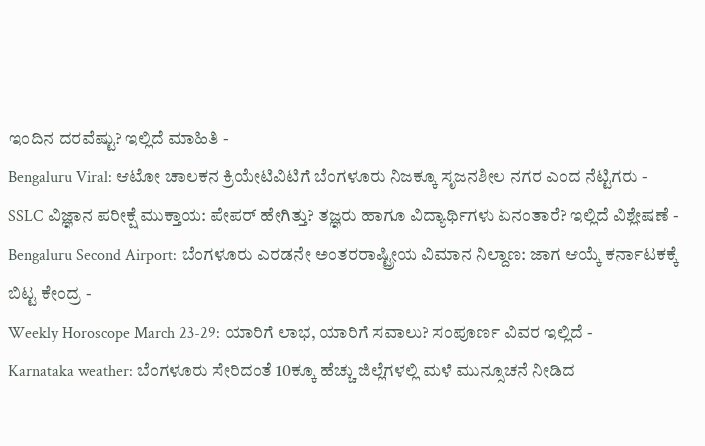ಇಂದಿನ ದರವೆಷ್ಟು? ಇಲ್ಲಿದೆ ಮಾಹಿತಿ -
Bengaluru Viral: ಆಟೋ ಚಾಲಕನ ಕ್ರಿಯೇಟಿವಿಟಿಗೆ ಬೆಂಗಳೂರು ನಿಜಕ್ಕೂ ಸೃಜನಶೀಲ ನಗರ ಎಂದ ನೆಟ್ಟಿಗರು -
SSLC ವಿಜ್ಞಾನ ಪರೀಕ್ಷೆ ಮುಕ್ತಾಯ: ಪೇಪರ್ ಹೇಗಿತ್ತು? ತಜ್ಞರು ಹಾಗೂ ವಿದ್ಯಾರ್ಥಿಗಳು ಏನಂತಾರೆ? ಇಲ್ಲಿದೆ ವಿಶ್ಲೇಷಣೆ -
Bengaluru Second Airport: ಬೆಂಗಳೂರು ಎರಡನೇ ಅಂತರರಾಷ್ಟ್ರೀಯ ವಿಮಾನ ನಿಲ್ದಾಣ: ಜಾಗ ಆಯ್ಕೆ ಕರ್ನಾಟಕಕ್ಕೆ ಬಿಟ್ಟ ಕೇಂದ್ರ -
Weekly Horoscope March 23-29: ಯಾರಿಗೆ ಲಾಭ, ಯಾರಿಗೆ ಸವಾಲು? ಸಂಪೂರ್ಣ ವಿವರ ಇಲ್ಲಿದೆ -
Karnataka weather: ಬೆಂಗಳೂರು ಸೇರಿದಂತೆ 10ಕ್ಕೂ ಹೆಚ್ಚು ಜಿಲ್ಲೆಗಳಲ್ಲಿ ಮಳೆ ಮುನ್ಸೂಚನೆ ನೀಡಿದ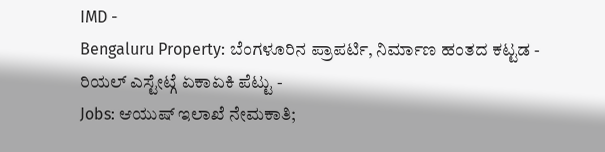IMD -
Bengaluru Property: ಬೆಂಗಳೂರಿನ ಪ್ರಾಪರ್ಟಿ, ನಿರ್ಮಾಣ ಹಂತದ ಕಟ್ಟಡ - ರಿಯಲ್ ಎಸ್ಟೇಟ್ಗೆ ಏಕಾಏಕಿ ಪೆಟ್ಟು -
Jobs: ಆಯುಷ್ ಇಲಾಖೆ ನೇಮಕಾತಿ;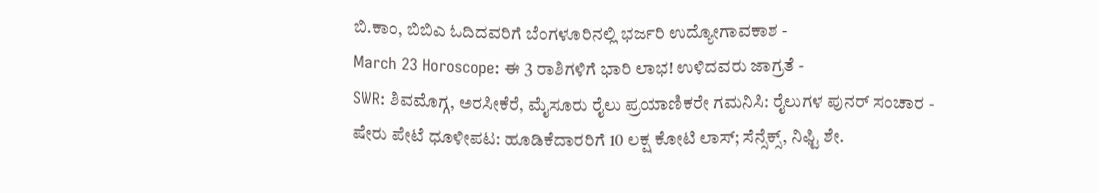ಬಿ.ಕಾಂ, ಬಿಬಿಎ ಓದಿದವರಿಗೆ ಬೆಂಗಳೂರಿನಲ್ಲಿ ಭರ್ಜರಿ ಉದ್ಯೋಗಾವಕಾಶ -
March 23 Horoscope: ಈ 3 ರಾಶಿಗಳಿಗೆ ಭಾರಿ ಲಾಭ! ಉಳಿದವರು ಜಾಗ್ರತೆ -
SWR: ಶಿವಮೊಗ್ಗ, ಅರಸೀಕೆರೆ, ಮೈಸೂರು ರೈಲು ಪ್ರಯಾಣಿಕರೇ ಗಮನಿಸಿ: ರೈಲುಗಳ ಪುನರ್ ಸಂಚಾರ -
ಷೇರು ಪೇಟೆ ಧೂಳೀಪಟ: ಹೂಡಿಕೆದಾರರಿಗೆ 10 ಲಕ್ಷ ಕೋಟಿ ಲಾಸ್; ಸೆನ್ಸೆಕ್ಸ್, ನಿಫ್ಟಿ ಶೇ.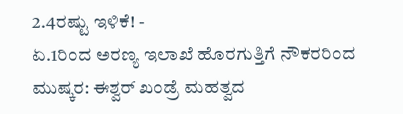2.4ರಷ್ಟು ಇಳಿಕೆ! -
ಏ.1ರಿಂದ ಅರಣ್ಯ ಇಲಾಖೆ ಹೊರಗುತ್ತಿಗೆ ನೌಕರರಿಂದ ಮುಷ್ಕರ: ಈಶ್ವರ್ ಖಂಡ್ರೆ ಮಹತ್ವದ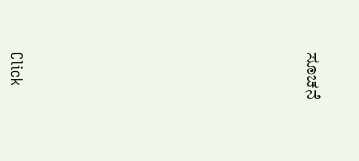ಸೂಚನೆ












Click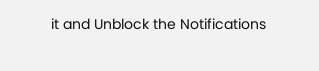it and Unblock the Notifications